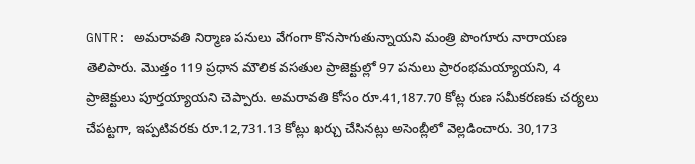GNTR: అమరావతి నిర్మాణ పనులు వేగంగా కొనసాగుతున్నాయని మంత్రి పొంగూరు నారాయణ తెలిపారు. మొత్తం 119 ప్రధాన మౌలిక వసతుల ప్రాజెక్టుల్లో 97 పనులు ప్రారంభమయ్యాయని, 4 ప్రాజెక్టులు పూర్తయ్యాయని చెప్పారు. అమరావతి కోసం రూ.41,187.70 కోట్ల రుణ సమీకరణకు చర్యలు చేపట్టగా, ఇప్పటివరకు రూ.12,731.13 కోట్లు ఖర్చు చేసినట్లు అసెంబ్లీలో వెల్లడించారు. 30,173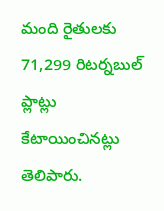మంది రైతులకు 71,299 రిటర్నబుల్ ప్లాట్లు కేటాయించినట్లు తెలిపారు.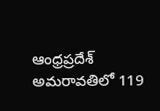ఆంధ్రప్రదేశ్
అమరావతిలో 119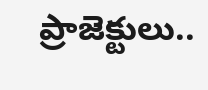ప్రాజెక్టులు..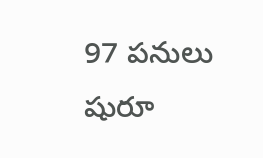97 పనులు షురూ